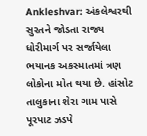Ankleshvar: અંકલેશ્વરથી સુરતને જોડતા રાજ્ય ધોરીમાર્ગ પર સર્જાયેલા ભયાનક અકસ્માતમાં ત્રણ લોકોના મોત થયા છે. હાંસોટ તાલુકાના શેરા ગામ પાસે પૂરપાટ ઝડપે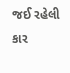જઈ રહેલી કાર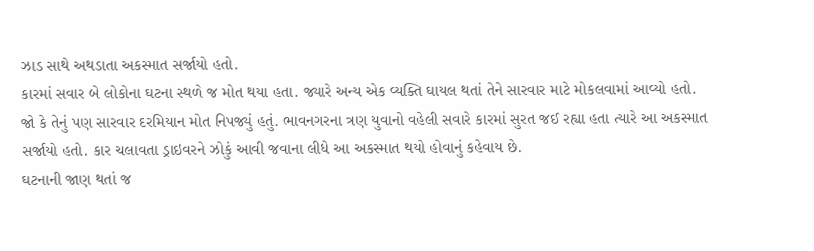ઝાડ સાથે અથડાતા અકસ્માત સર્જાયો હતો.
કારમાં સવાર બે લોકોના ઘટના સ્થળે જ મોત થયા હતા. જ્યારે અન્ય એક વ્યક્તિ ઘાયલ થતાં તેને સારવાર માટે મોકલવામાં આવ્યો હતો. જો કે તેનું પણ સારવાર દરમિયાન મોત નિપજ્યું હતું. ભાવનગરના ત્રણ યુવાનો વહેલી સવારે કારમાં સુરત જઈ રહ્યા હતા ત્યારે આ અકસ્માત સર્જાયો હતો. કાર ચલાવતા ડ્રાઇવરને ઝોકું આવી જવાના લીધે આ અકસ્માત થયો હોવાનું કહેવાય છે.
ઘટનાની જાણ થતાં જ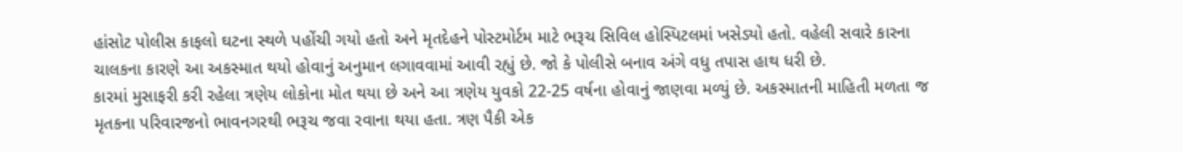હાંસોટ પોલીસ કાફલો ઘટના સ્થળે પહોંચી ગયો હતો અને મૃતદેહને પોસ્ટમોર્ટમ માટે ભરૂચ સિવિલ હોસ્પિટલમાં ખસેડ્યો હતો. વહેલી સવારે કારના ચાલકના કારણે આ અકસ્માત થયો હોવાનું અનુમાન લગાવવામાં આવી રહ્યું છે. જો કે પોલીસે બનાવ અંગે વધુ તપાસ હાથ ધરી છે.
કારમાં મુસાફરી કરી રહેલા ત્રણેય લોકોના મોત થયા છે અને આ ત્રણેય યુવકો 22-25 વર્ષના હોવાનું જાણવા મળ્યું છે. અકસ્માતની માહિતી મળતા જ મૃતકના પરિવારજનો ભાવનગરથી ભરૂચ જવા રવાના થયા હતા. ત્રણ પૈકી એક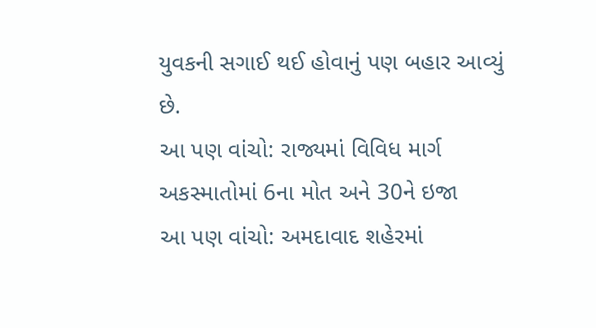યુવકની સગાઈ થઈ હોવાનું પણ બહાર આવ્યું છે.
આ પણ વાંચો: રાજ્યમાં વિવિધ માર્ગ અકસ્માતોમાં 6ના મોત અને 30ને ઇજા
આ પણ વાંચો: અમદાવાદ શહેરમાં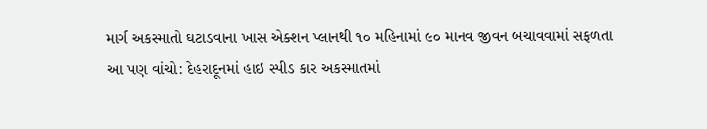માર્ગ અકસ્માતો ઘટાડવાના ખાસ એક્શન પ્લાનથી ૧૦ મહિનામાં ૯૦ માનવ જીવન બચાવવામાં સફળતા
આ પણ વાંચો: દેહરાદૂનમાં હાઇ સ્પીડ કાર અકસ્માતમાં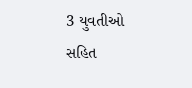3 યુવતીઓ સહિત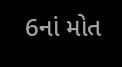6નાં મોત